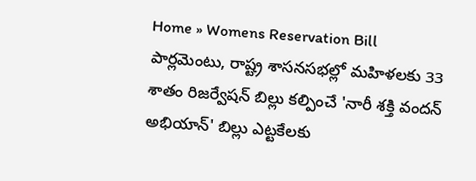Home » Womens Reservation Bill
పార్లమెంటు, రాష్ట్ర శాసనసభల్లో మహిళలకు 33 శాతం రిజర్వేషన్ బిల్లు కల్పించే 'నారీ శక్తి వందన్ అభియాన్' బిల్లు ఎట్టకేలకు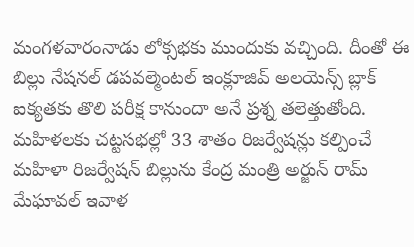మంగళవారంనాడు లోక్సభకు ముందుకు వచ్చింది. దీంతో ఈ బిల్లు నేషనల్ డపవల్మెంటల్ ఇంక్లూజివ్ అలయెన్స్ బ్లాక్ ఐక్యతకు తొలి పరీక్ష కానుందా అనే ప్రశ్న తలెత్తుతోంది.
మహిళలకు చట్టసభల్లో 33 శాతం రిజర్వేషన్లు కల్పించే మహిళా రిజర్వేషన్ బిల్లును కేంద్ర మంత్రి అర్జున్ రామ్ మేఘావల్ ఇవాళ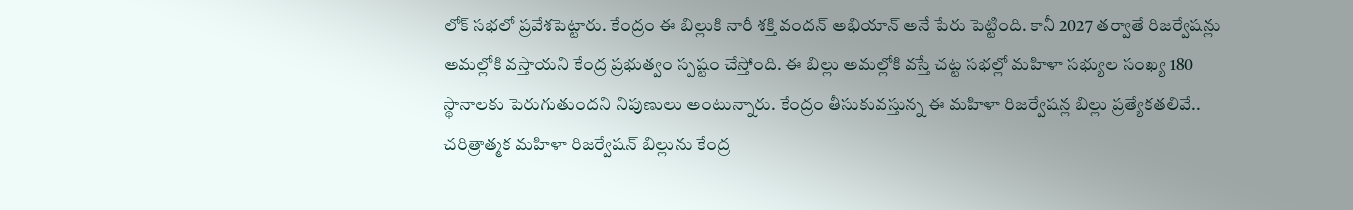లోక్ సభలో ప్రవేశపెట్టారు. కేంద్రం ఈ బిల్లుకి నారీ శక్తి వందన్ అభియాన్ అనే పేరు పెట్టింది. కానీ 2027 తర్వాతే రిజర్వేషన్లు అమల్లోకి వస్తాయని కేంద్ర ప్రభుత్వం స్పష్టం చేస్తోంది. ఈ బిల్లు అమల్లోకి వస్తే చట్ట సభల్లో మహిళా సభ్యుల సంఖ్య 180 స్థానాలకు పెరుగుతుందని నిపుణులు అంటున్నారు. కేంద్రం తీసుకువస్తున్న ఈ మహిళా రిజర్వేషన్ల బిల్లు ప్రత్యేకతలివే..
చరిత్రాత్మక మహిళా రిజర్వేషన్ బిల్లును కేంద్ర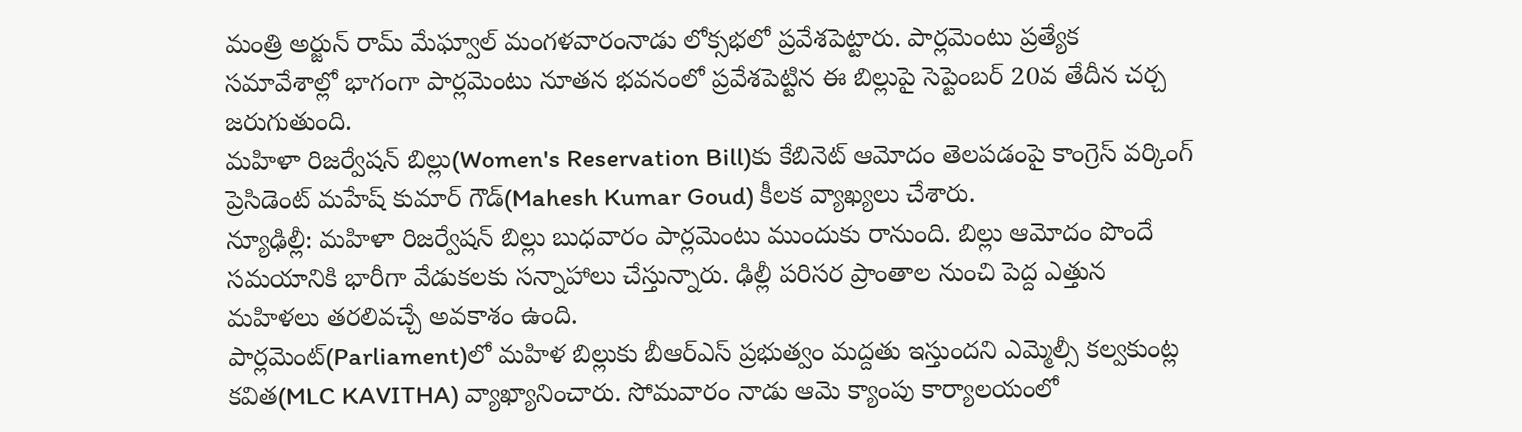మంత్రి అర్జున్ రామ్ మేఘ్వాల్ మంగళవారంనాడు లోక్సభలో ప్రవేశపెట్టారు. పార్లమెంటు ప్రత్యేక సమావేశాల్లో భాగంగా పార్లమెంటు నూతన భవనంలో ప్రవేశపెట్టిన ఈ బిల్లుపై సెప్టెంబర్ 20వ తేదీన చర్చ జరుగుతుంది.
మహిళా రిజర్వేషన్ బిల్లు(Women's Reservation Bill)కు కేబినెట్ ఆమోదం తెలపడంపై కాంగ్రెస్ వర్కింగ్ ప్రెసిడెంట్ మహేష్ కుమార్ గౌడ్(Mahesh Kumar Goud) కీలక వ్యాఖ్యలు చేశారు.
న్యూఢిల్లీ: మహిళా రిజర్వేషన్ బిల్లు బుధవారం పార్లమెంటు ముందుకు రానుంది. బిల్లు ఆమోదం పొందే సమయానికి భారీగా వేడుకలకు సన్నాహాలు చేస్తున్నారు. ఢిల్లీ పరిసర ప్రాంతాల నుంచి పెద్ద ఎత్తున మహిళలు తరలివచ్చే అవకాశం ఉంది.
పార్లమెంట్(Parliament)లో మహిళ బిల్లుకు బీఆర్ఎస్ ప్రభుత్వం మద్దతు ఇస్తుందని ఎమ్మెల్సీ కల్వకుంట్ల కవిత(MLC KAVITHA) వ్యాఖ్యానించారు. సోమవారం నాడు ఆమె క్యాంపు కార్యాలయంలో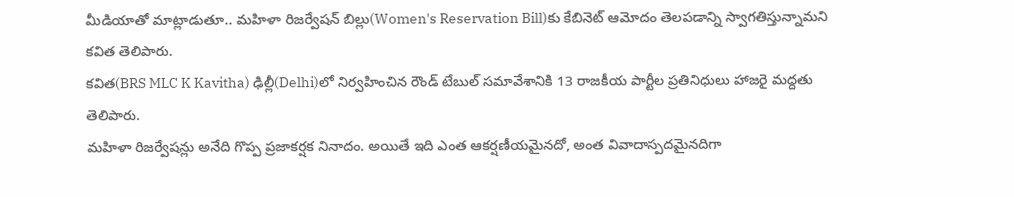మీడియాతో మాట్లాడుతూ.. మహిళా రిజర్వేషన్ బిల్లు(Women's Reservation Bill)కు కేబినెట్ ఆమోదం తెలపడాన్ని స్వాగతిస్తున్నామని కవిత తెలిపారు.
కవిత(BRS MLC K Kavitha) ఢిల్లీ(Delhi)లో నిర్వహించిన రౌండ్ టేబుల్ సమావేశానికి 13 రాజకీయ పార్టీల ప్రతినిధులు హాజరై మద్దతు తెలిపారు.
మహిళా రిజర్వేషన్లు అనేది గొప్ప ప్రజాకర్షక నినాదం. అయితే ఇది ఎంత ఆకర్షణీయమైనదో, అంత వివాదాస్పదమైనదిగా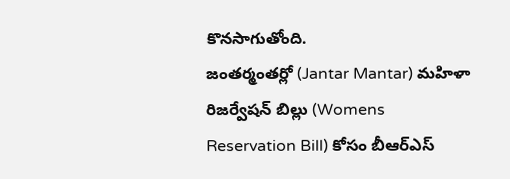కొనసాగుతోంది.
జంతర్మంతర్లో (Jantar Mantar) మహిళా రిజర్వేషన్ బిల్లు (Womens Reservation Bill) కోసం బీఆర్ఎస్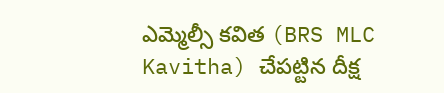ఎమ్మెల్సీ కవిత (BRS MLC Kavitha) చేపట్టిన దీక్ష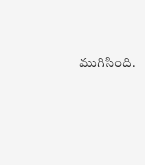ముగిసింది.